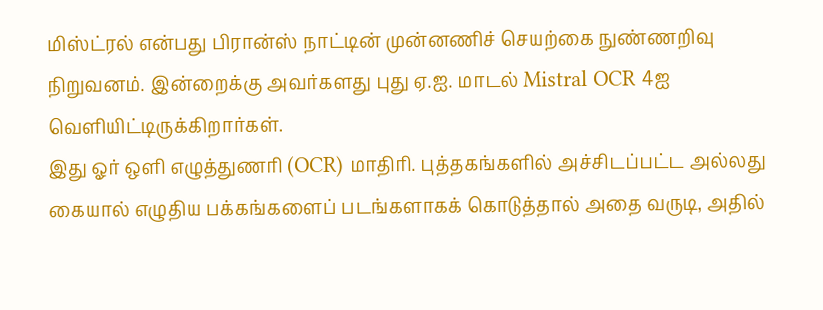மிஸ்ட்ரல் என்பது பிரான்ஸ் நாட்டின் முன்னணிச் செயற்கை நுண்ணறிவு நிறுவனம். இன்றைக்கு அவர்களது புது ஏ.ஐ. மாடல் Mistral OCR 4ஐ வெளியிட்டிருக்கிறார்கள்.
இது ஓர் ஒளி எழுத்துணரி (OCR) மாதிரி. புத்தகங்களில் அச்சிடப்பட்ட அல்லது கையால் எழுதிய பக்கங்களைப் படங்களாகக் கொடுத்தால் அதை வருடி, அதில்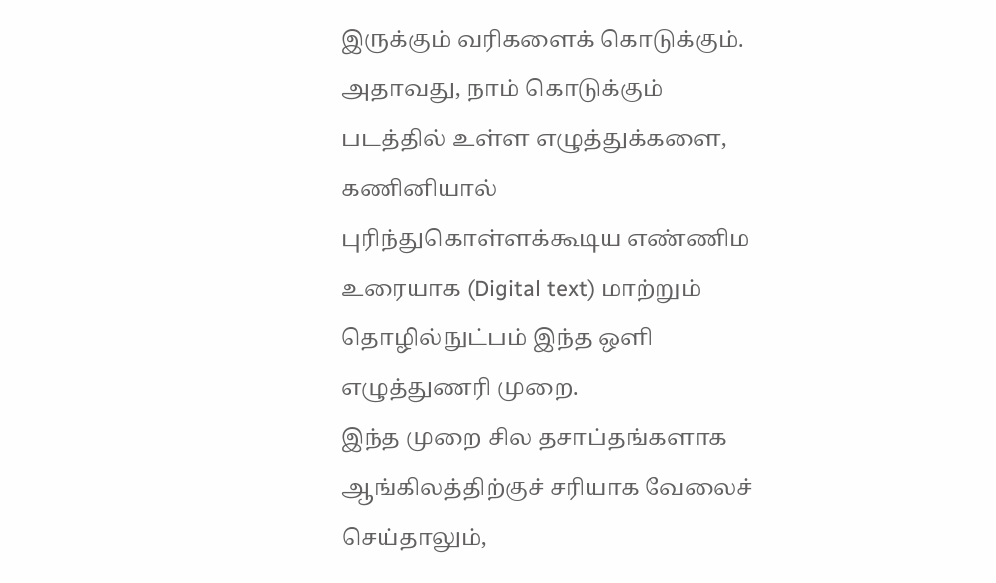இருக்கும் வரிகளைக் கொடுக்கும். அதாவது, நாம் கொடுக்கும் படத்தில் உள்ள எழுத்துக்களை, கணினியால் புரிந்துகொள்ளக்கூடிய எண்ணிம உரையாக (Digital text) மாற்றும் தொழில்நுட்பம் இந்த ஒளி எழுத்துணரி முறை.
இந்த முறை சில தசாப்தங்களாக ஆங்கிலத்திற்குச் சரியாக வேலைச் செய்தாலும்,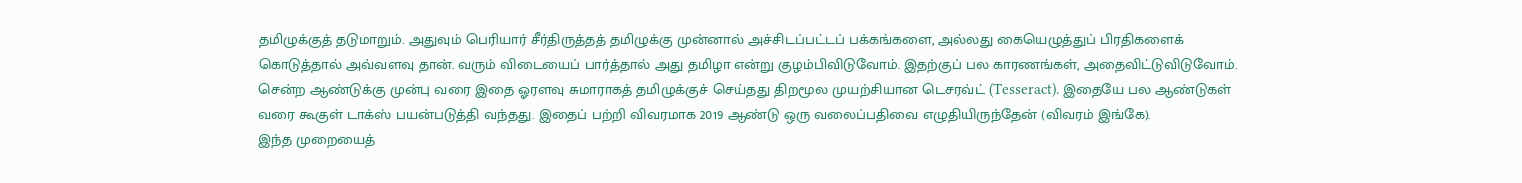தமிழுக்குத் தடுமாறும். அதுவும் பெரியார் சீர்திருத்தத் தமிழுக்கு முன்னால் அச்சிடப்பட்டப் பக்கங்களை, அல்லது கையெழுத்துப் பிரதிகளைக் கொடுத்தால் அவ்வளவு தான். வரும் விடையைப் பார்த்தால் அது தமிழா என்று குழம்பிவிடுவோம். இதற்குப் பல காரணங்கள், அதைவிட்டுவிடுவோம். சென்ற ஆண்டுக்கு முன்பு வரை இதை ஓரளவு சுமாராகத் தமிழுக்குச் செய்தது திறமூல முயற்சியான டெசரவ்ட் (Tesseract). இதையே பல ஆண்டுகள் வரை கூகுள் டாக்ஸ் பயன்படுத்தி வந்தது. இதைப் பற்றி விவரமாக 2019 ஆண்டு ஒரு வலைப்பதிவை எழுதியிருந்தேன் (விவரம் இங்கே).
இந்த முறையைத்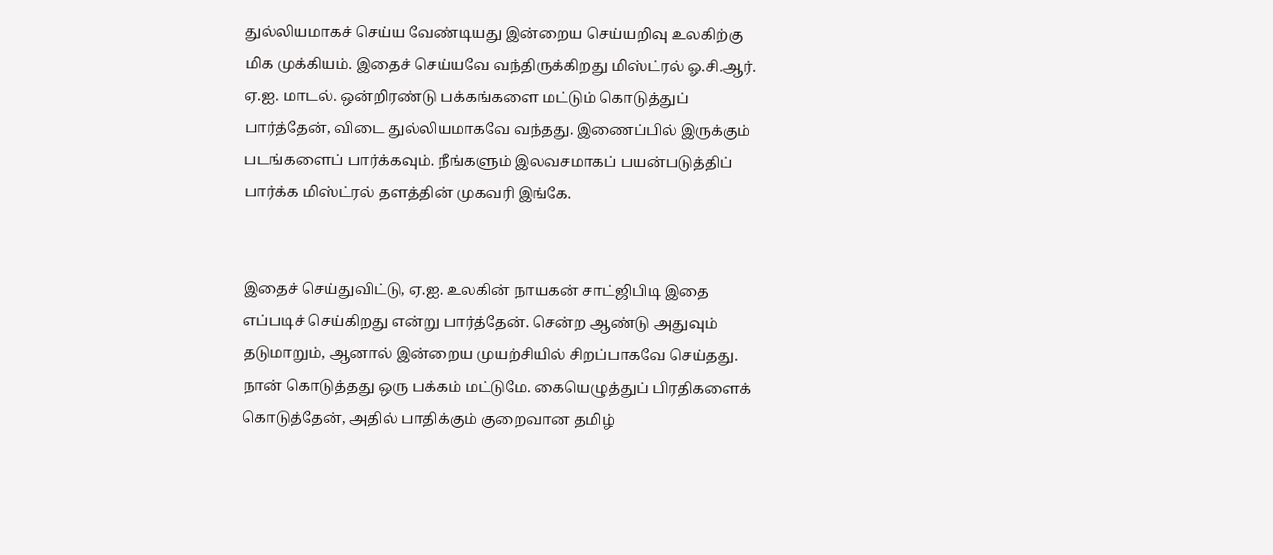துல்லியமாகச் செய்ய வேண்டியது இன்றைய செய்யறிவு உலகிற்கு மிக முக்கியம். இதைச் செய்யவே வந்திருக்கிறது மிஸ்ட்ரல் ஓ.சி.ஆர். ஏ.ஐ. மாடல். ஒன்றிரண்டு பக்கங்களை மட்டும் கொடுத்துப் பார்த்தேன், விடை துல்லியமாகவே வந்தது. இணைப்பில் இருக்கும் படங்களைப் பார்க்கவும். நீங்களும் இலவசமாகப் பயன்படுத்திப் பார்க்க மிஸ்ட்ரல் தளத்தின் முகவரி இங்கே.


இதைச் செய்துவிட்டு, ஏ.ஐ. உலகின் நாயகன் சாட்ஜிபிடி இதை எப்படிச் செய்கிறது என்று பார்த்தேன். சென்ற ஆண்டு அதுவும் தடுமாறும், ஆனால் இன்றைய முயற்சியில் சிறப்பாகவே செய்தது. நான் கொடுத்தது ஒரு பக்கம் மட்டுமே. கையெழுத்துப் பிரதிகளைக் கொடுத்தேன், அதில் பாதிக்கும் குறைவான தமிழ்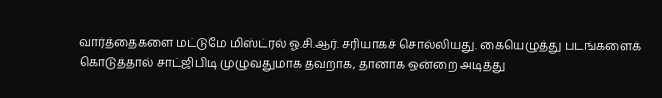வார்த்தைகளை மட்டுமே மிஸ்ட்ரல் ஓ.சி.ஆர். சரியாகச் சொல்லியது. கையெழுத்து படங்களைக் கொடுத்தால் சாட்ஜிபிடி முழுவதுமாக தவறாக, தானாக ஒன்றை அடித்து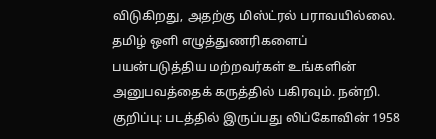விடுகிறது, அதற்கு மிஸ்ட்ரல் பராவயில்லை.
தமிழ் ஒளி எழுத்துணரிகளைப் பயன்படுத்திய மற்றவர்கள் உங்களின் அனுபவத்தைக் கருத்தில் பகிரவும். நன்றி.
குறிப்பு: படத்தில் இருப்பது லிப்கோவின் 1958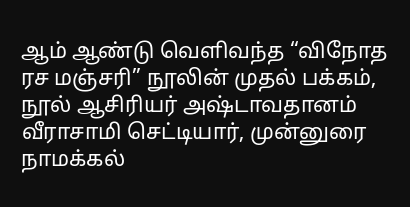ஆம் ஆண்டு வெளிவந்த “விநோத ரச மஞ்சரி” நூலின் முதல் பக்கம், நூல் ஆசிரியர் அஷ்டாவதானம் வீராசாமி செட்டியார், முன்னுரை நாமக்கல்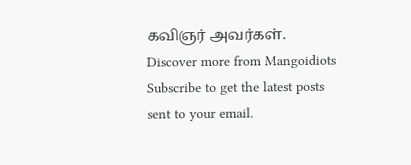கவிஞர் அவர்கள்.
Discover more from Mangoidiots
Subscribe to get the latest posts sent to your email.